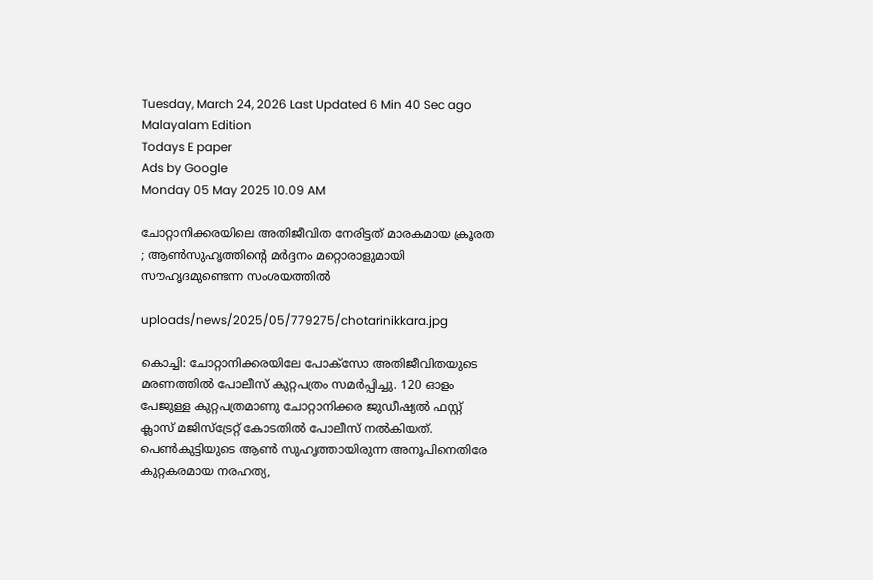Tuesday, March 24, 2026 Last Updated 6 Min 40 Sec ago Malayalam Edition
Todays E paper
Ads by Google
Monday 05 May 2025 10.09 AM

ചോറ്റാനിക്കരയിലെ അതിജീവിത നേരിട്ടത് മാരകമായ ക്രൂരത ; ആണ്‍സുഹൃത്തിന്റെ മര്‍ദ്ദനം മറ്റൊരാളുമായി സൗഹൃദമുണ്ടെന്ന സംശയത്തില്‍

uploads/news/2025/05/779275/chotarinikkara.jpg

കൊച്ചി: ചോറ്റാനിക്കരയിലേ പോക്‌സോ അതിജീവിതയുടെ മരണത്തില്‍ പോലീസ് കുറ്റപത്രം സമര്‍പ്പിച്ചു. 120 ഓളം പേജുള്ള കുറ്റപത്രമാണു ചോറ്റാനിക്കര ജുഡീഷ്യല്‍ ഫസ്റ്റ് ക്ലാസ് മജിസ്‌ട്രേറ്റ് കോടതില്‍ പോലീസ് നല്‍കിയത്. പെണ്‍കുട്ടിയുടെ ആണ്‍ സുഹൃത്തായിരുന്ന അനൂപിനെതിരേ കുറ്റകരമായ നരഹത്യ,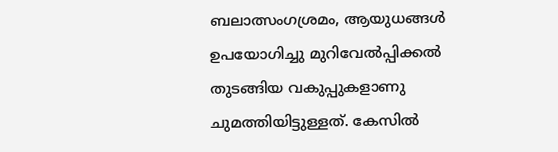ബലാത്സംഗശ്രമം, ആയുധങ്ങള്‍ ഉപയോഗിച്ചു മുറിവേല്‍പ്പിക്കല്‍ തുടങ്ങിയ വകുപ്പുകളാണു ചുമത്തിയിട്ടുള്ളത്. കേസില്‍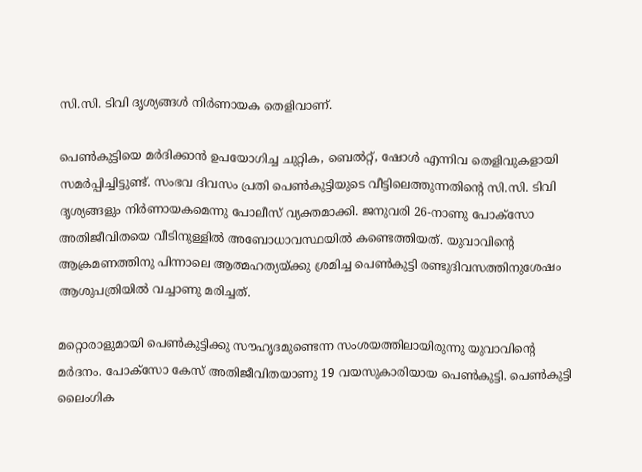സി.സി. ടിവി ദൃശ്യങ്ങള്‍ നിര്‍ണായക തെളിവാണ്.

പെണ്‍കുട്ടിയെ മര്‍ദിക്കാന്‍ ഉപയോഗിച്ച ചുറ്റിക, ബെല്‍റ്റ്, ഷോള്‍ എന്നിവ തെളിവുകളായി സമര്‍പ്പിച്ചിട്ടുണ്ട്. സംഭവ ദിവസം പ്രതി പെണ്‍കുട്ടിയുടെ വീട്ടിലെത്തുന്നതിന്റെ സി.സി. ടിവി ദൃശ്യങ്ങളും നിര്‍ണായകമെന്നു പോലീസ് വ്യക്തമാക്കി. ജനുവരി 26-നാണു പോക്‌സോ അതിജീവിതയെ വീടിനുള്ളില്‍ അബോധാവസ്ഥയില്‍ കണ്ടെത്തിയത്. യുവാവിന്റെ ആക്രമണത്തിനു പിന്നാലെ ആത്മഹത്യയ്ക്കു ശ്രമിച്ച പെണ്‍കുട്ടി രണ്ടുദിവസത്തിനുശേഷം ആശുപത്രിയില്‍ വച്ചാണു മരിച്ചത്.

മറ്റൊരാളുമായി പെണ്‍കുട്ടിക്കു സൗഹൃദമുണ്ടെന്ന സംശയത്തിലായിരുന്നു യുവാവിന്റെ മര്‍ദനം. പോക്‌സോ കേസ് അതിജീവിതയാണു 19 വയസുകാരിയായ പെണ്‍കുട്ടി. പെണ്‍കുട്ടി ലൈംഗിക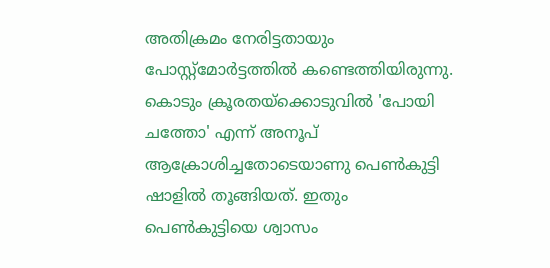അതിക്രമം നേരിട്ടതായും പോസ്റ്റ്‌മോര്‍ട്ടത്തില്‍ കണ്ടെത്തിയിരുന്നു. കൊടും ക്രൂരതയ്‌ക്കൊടുവില്‍ 'പോയി ചത്തോ' എന്ന് അനൂപ് ആക്രോശിച്ചതോടെയാണു പെണ്‍കുട്ടി ഷാളില്‍ തൂങ്ങിയത്. ഇതും പെണ്‍കുട്ടിയെ ശ്വാസം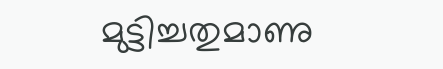മുട്ടിച്ചതുമാണു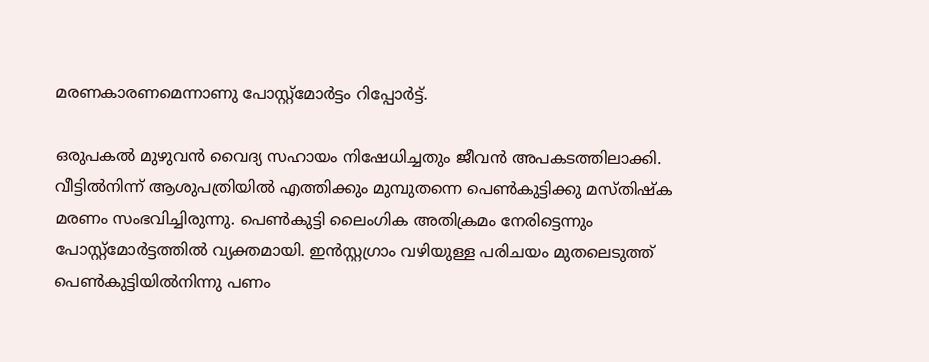മരണകാരണമെന്നാണു പോസ്റ്റ്‌മോര്‍ട്ടം റിപ്പോര്‍ട്ട്.

ഒരുപകല്‍ മുഴുവന്‍ വൈദ്യ സഹായം നിഷേധിച്ചതും ജീവന്‍ അപകടത്തിലാക്കി. വീട്ടില്‍നിന്ന് ആശുപത്രിയില്‍ എത്തിക്കും മുമ്പുതന്നെ പെണ്‍കുട്ടിക്കു മസ്തിഷ്‌ക മരണം സംഭവിച്ചിരുന്നു. പെണ്‍കുട്ടി ലൈംഗിക അതിക്രമം നേരിട്ടെന്നും പോസ്റ്റ്‌മോര്‍ട്ടത്തില്‍ വ്യക്തമായി. ഇന്‍സ്റ്റഗ്രാം വഴിയുള്ള പരിചയം മുതലെടുത്ത് പെണ്‍കുട്ടിയില്‍നിന്നു പണം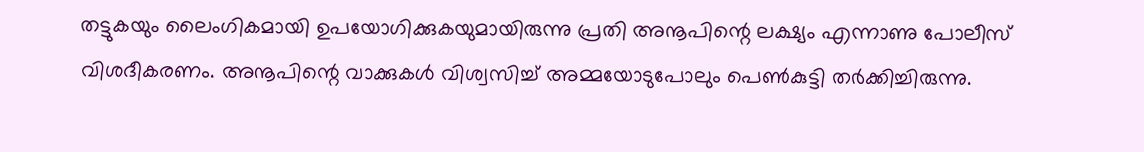തട്ടുകയും ലൈംഗികമായി ഉപയോഗിക്കുകയുമായിരുന്നു പ്രതി അനൂപിന്റെ ലക്ഷ്യം എന്നാണു പോലീസ് വിശദീകരണം. അനൂപിന്റെ വാക്കുകള്‍ വിശ്വസിച്ച് അമ്മയോടുപോലും പെണ്‍കുട്ടി തര്‍ക്കിച്ചിരുന്നു.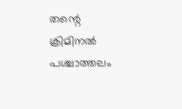തന്റെ ക്രിമിനല്‍ പശ്ചാത്തലം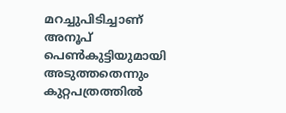മറച്ചുപിടിച്ചാണ് അനൂപ് പെണ്‍കുട്ടിയുമായി അടുത്തതെന്നും കുറ്റപത്രത്തില്‍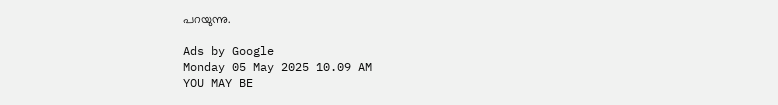പറയുന്നു.

Ads by Google
Monday 05 May 2025 10.09 AM
YOU MAY BE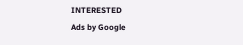INTERESTED
Ads by Google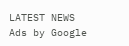LATEST NEWS
Ads by Google